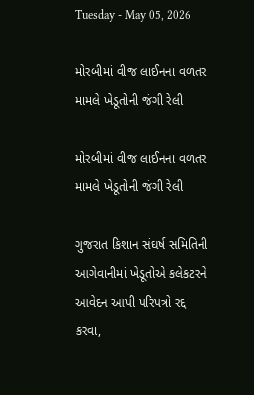Tuesday - May 05, 2026

મોરબીમાં વીજ લાઈનના વળતર મામલે ખેડૂતોની જંગી રેલી

મોરબીમાં વીજ લાઈનના વળતર મામલે ખેડૂતોની જંગી રેલી

ગુજરાત કિશાન સંઘર્ષ સમિતિની આગેવાનીમાં ખેડૂતોએ કલેકટરને આવેદન આપી પરિપત્રો રદ્દ કરવા,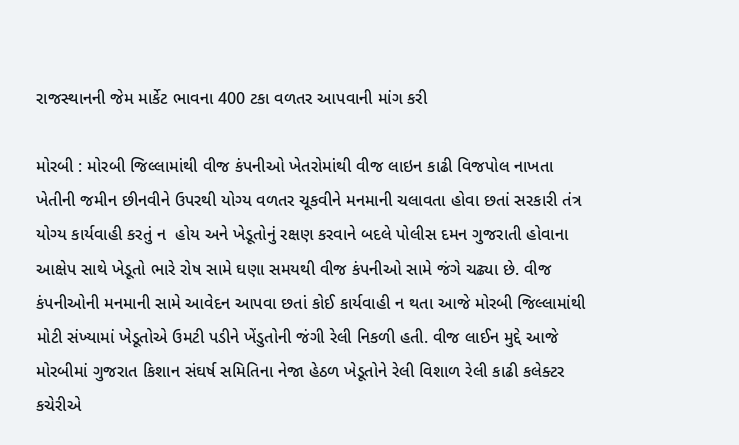રાજસ્થાનની જેમ માર્કેટ ભાવના 400 ટકા વળતર આપવાની માંગ કરી

મોરબી : મોરબી જિલ્લામાંથી વીજ કંપનીઓ ખેતરોમાંથી વીજ લાઇન કાઢી વિજપોલ નાખતા ખેતીની જમીન છીનવીને ઉપરથી યોગ્ય વળતર ચૂકવીને મનમાની ચલાવતા હોવા છતાં સરકારી તંત્ર યોગ્ય કાર્યવાહી કરતું ન  હોય અને ખેડૂતોનું રક્ષણ કરવાને બદલે પોલીસ દમન ગુજરાતી હોવાના આક્ષેપ સાથે ખેડૂતો ભારે રોષ સામે ઘણા સમયથી વીજ કંપનીઓ સામે જંગે ચઢ્યા છે. વીજ કંપનીઓની મનમાની સામે આવેદન આપવા છતાં કોઈ કાર્યવાહી ન થતા આજે મોરબી જિલ્લામાંથી મોટી સંખ્યામાં ખેડૂતોએ ઉમટી પડીને ખેંડુતોની જંગી રેલી નિકળી હતી. વીજ લાઈન મુદ્દે આજે મોરબીમાં ગુજરાત કિશાન સંઘર્ષ સમિતિના નેજા હેઠળ ખેડૂતોને રેલી વિશાળ રેલી કાઢી કલેક્ટર કચેરીએ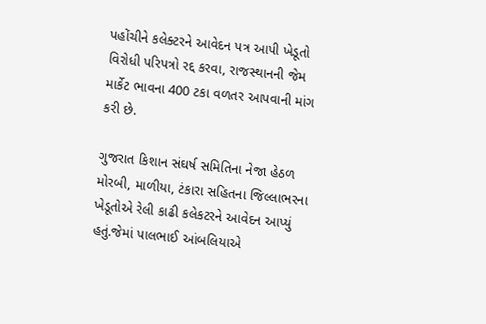પહોંચીને કલેક્ટરને આવેદન પત્ર આપી ખેડૂતો વિરોધી પરિપત્રો રદ્દ કરવા, રાજસ્થાનની જેમ માર્કેટ ભાવના 400 ટકા વળતર આપવાની માંગ કરી છે.

ગુજરાત કિશાન સંઘર્ષ સમિતિના નેજા હેઠળ મોરબી, માળીયા, ટંકારા સહિતના જિલ્લાભરના ખેડૂતોએ રેલી કાઢી કલેકટરને આવેદન આપ્યું હતું.જેમાં પાલભાઈ આંબલિયાએ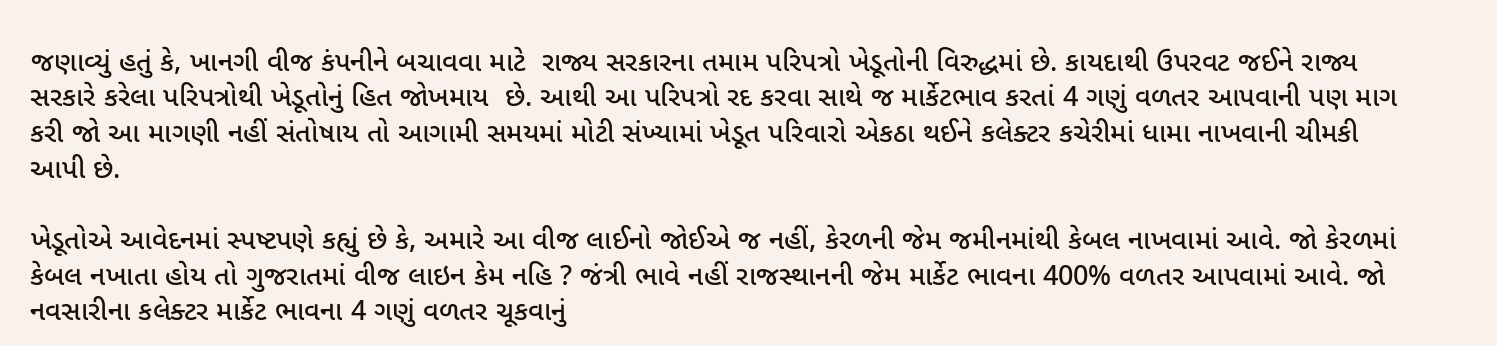જણાવ્યું હતું કે, ખાનગી વીજ કંપનીને બચાવવા માટે  રાજ્ય સરકારના તમામ પરિપત્રો ખેડૂતોની વિરુદ્ધમાં છે. કાયદાથી ઉપરવટ જઈને રાજ્ય સરકારે કરેલા પરિપત્રોથી ખેડૂતોનું હિત જોખમાય  છે. આથી આ પરિપત્રો રદ કરવા સાથે જ માર્કેટભાવ કરતાં 4 ગણું વળતર આપવાની પણ માગ કરી જો આ માગણી નહીં સંતોષાય તો આગામી સમયમાં મોટી સંખ્યામાં ખેડૂત પરિવારો એકઠા થઈને કલેક્ટર કચેરીમાં ધામા નાખવાની ચીમકી આપી છે.

ખેડૂતોએ આવેદનમાં સ્પષ્ટપણે કહ્યું છે કે, અમારે આ વીજ લાઈનો જોઈએ જ નહીં, કેરળની જેમ જમીનમાંથી કેબલ નાખવામાં આવે. જો કેરળમાં કેબલ નખાતા હોય તો ગુજરાતમાં વીજ લાઇન કેમ નહિ ? જંત્રી ભાવે નહીં રાજસ્થાનની જેમ માર્કેટ ભાવના 400% વળતર આપવામાં આવે. જો નવસારીના કલેક્ટર માર્કેટ ભાવના 4 ગણું વળતર ચૂકવાનું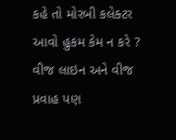કહે તો મોરબી કલેક્ટર આવો હુકમ કેમ ન કરે ?  વીજ લાઇન અને વીજ પ્રવાહ પણ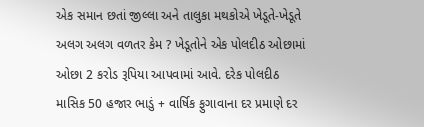એક સમાન છતાં જીલ્લા અને તાલુકા મથકોએ ખેડૂતે-ખેડૂતે અલગ અલગ વળતર કેમ ? ખેડૂતોને એક પોલદીઠ ઓછામાં ઓછા 2 કરોડ રૂપિયા આપવામાં આવે. દરેક પોલદીઠ માસિક 50 હજાર ભાડું + વાર્ષિક ફુગાવાના દર પ્રમાણે દર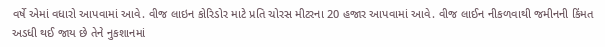વર્ષે એમાં વધારો આપવામાં આવે. વીજ લાઇન કોરિડોર માટે પ્રતિ ચોરસ મીટરના 20 હજાર આપવામાં આવે. વીજ લાઈન નીકળવાથી જમીનની કિંમત અડધી થઈ જાય છે તેને નુકશાનમાં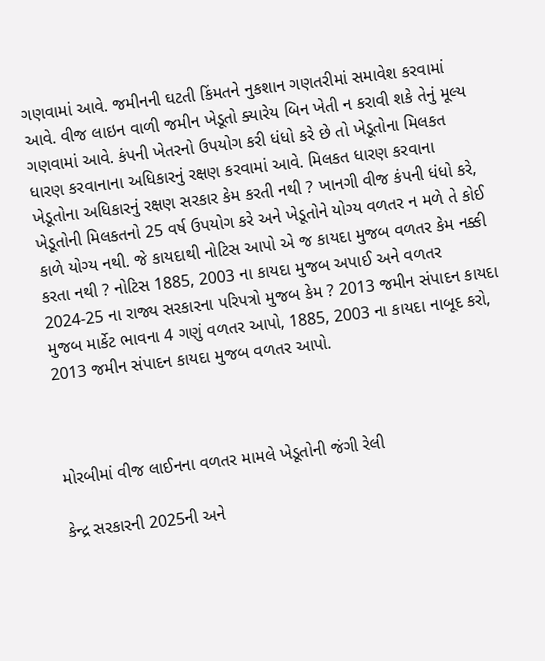ગણવામાં આવે. જમીનની ઘટતી કિંમતને નુકશાન ગણતરીમાં સમાવેશ કરવામાં આવે. વીજ લાઇન વાળી જમીન ખેડૂતો ક્યારેય બિન ખેતી ન કરાવી શકે તેનું મૂલ્ય ગણવામાં આવે. કંપની ખેતરનો ઉપયોગ કરી ધંધો કરે છે તો ખેડૂતોના મિલકત ધારણ કરવાનાના અધિકારનું રક્ષણ કરવામાં આવે. મિલકત ધારણ કરવાના ખેડૂતોના અધિકારનું રક્ષણ સરકાર કેમ કરતી નથી ? ખાનગી વીજ કંપની ધંધો કરે, ખેડૂતોની મિલકતનો 25 વર્ષ ઉપયોગ કરે અને ખેડૂતોને યોગ્ય વળતર ન મળે તે કોઈ કાળે યોગ્ય નથી. જે કાયદાથી નોટિસ આપો એ જ કાયદા મુજબ વળતર કેમ નક્કી કરતા નથી ? નોટિસ 1885, 2003 ના કાયદા મુજબ અપાઈ અને વળતર 2024-25 ના રાજ્ય સરકારના પરિપત્રો મુજબ કેમ ? 2013 જમીન સંપાદન કાયદા મુજબ માર્કેટ ભાવના 4 ગણું વળતર આપો, 1885, 2003 ના કાયદા નાબૂદ કરો, 2013 જમીન સંપાદન કાયદા મુજબ વળતર આપો.



મોરબીમાં વીજ લાઈનના વળતર મામલે ખેડૂતોની જંગી રેલી

કેન્દ્ર સરકારની 2025ની અને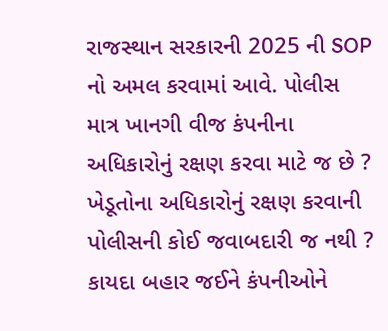રાજસ્થાન સરકારની 2025 ની SOP નો અમલ કરવામાં આવે. પોલીસ માત્ર ખાનગી વીજ કંપનીના અધિકારોનું રક્ષણ કરવા માટે જ છે ? ખેડૂતોના અધિકારોનું રક્ષણ કરવાની પોલીસની કોઈ જવાબદારી જ નથી ? કાયદા બહાર જઈને કંપનીઓને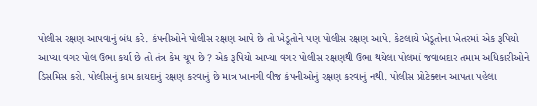પોલીસ રક્ષણ આપવાનું બંધ કરે. કંપનીઓને પોલીસ રક્ષણ આપે છે તો ખેડૂતોને પણ પોલીસ રક્ષણ આપે. કેટલાયે ખેડૂતોના ખેતરમાં એક રૂપિયો આપ્યા વગર પોલ ઉભા કર્યા છે તો તંત્ર કેમ ચૂપ છે ? એક રૂપિયો આપ્યા વગર પોલીસ રક્ષણથી ઉભા થયેલા પોલમાં જવાબદાર તમામ અધિકારીઓને ડિસમિસ કરો. પોલીસનું કામ કાયદાનું રક્ષણ કરવાનું છે માત્ર ખાનગી વીજ કંપનીઓનું રક્ષણ કરવાનું નથી. પોલીસ પ્રોટેક્શન આપતા પહેલા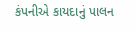કંપનીએ કાયદાનું પાલન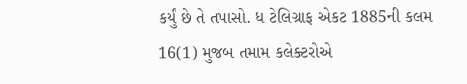કર્યું છે તે તપાસો. ધ ટેલિગ્રાફ એકટ 1885ની કલમ 16(1) મુજબ તમામ કલેક્ટરોએ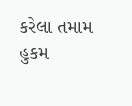કરેલા તમામ હુકમ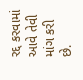રદ્દ કરવામાં આવે તેવી માંગ કરી છે.